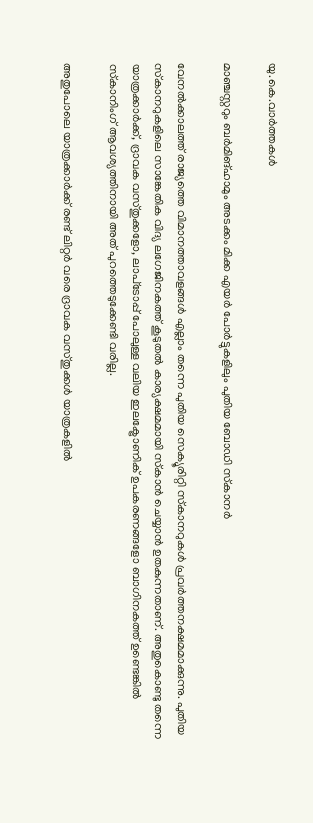യു.കെ.വാര്‍ത്തകള്‍

മാഞ്ചസ്റ്ററും ബര്‍മിങ്ഹാമും അടക്കം മിക്ക എയര്‍ പോര്‍ട്ടുകളിലും പുതിയ ബോഡി സ്‌കാനര്‍

വേനല്‍ക്കാലത്ത് രാജ്യത്തെ വിമാനത്താവളങ്ങള്‍ എല്ലാം തന്നെ പുതിയ സെക്യൂരിറ്റി സ്‌കാനറുകള്‍ പ്രവര്‍ത്തനക്ഷമമാക്കുന്നു. പുതിയ സ്‌കാനറുകളിലെ സാങ്കേതിക വിദ്യ ലഗേജിനകത്ത് കൂടുതല്‍ കാര്യക്ഷമമായി സ്‌കാന്‍ ചെയ്യാന്‍ ഉതകുന്നതാണ്. അതുകൊണ്ടു തന്നെ യാത്രക്കാര്‍ക്ക്, ദ്രാവക വസ്തുക്കളോ, ലാപ്‌ടോപ്പ് പോലുള്ള വലിയ ഇലക്ട്രോണിക് ഉപകരണങ്ങളോ ബാഗിനകത്ത് ഉണ്ടെങ്കില്‍ സ്‌കാനിംഗ് ആവശ്യത്തിനായി അത് പുറത്തെടുക്കേണ്ടി വരില്ല.

അതുപോലെ യാത്രക്കാര്‍ക്ക് രണ്ട് ലിറ്റര്‍ വരെ ദ്രാവക വസ്തുക്കള്‍ യാത്രകളില്‍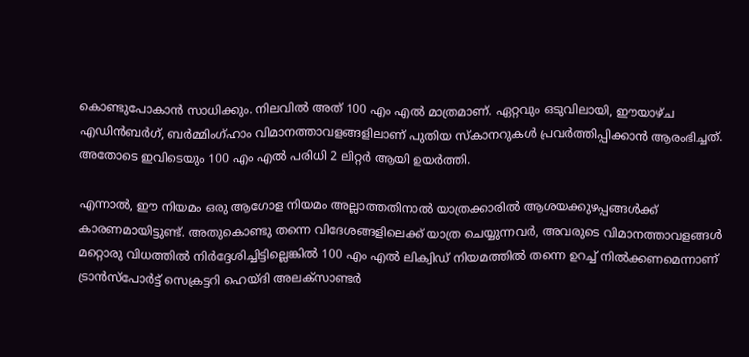കൊണ്ടുപോകാന്‍ സാധിക്കും. നിലവില്‍ അത് 100 എം എല്‍ മാത്രമാണ്. ഏറ്റവും ഒടുവിലായി, ഈയാഴ്ച എഡിന്‍ബര്‍ഗ്, ബര്‍മ്മിംഗ്ഹാം വിമാനത്താവളങ്ങളിലാണ് പുതിയ സ്‌കാനറുകള്‍ പ്രവര്‍ത്തിപ്പിക്കാന്‍ ആരംഭിച്ചത്. അതോടെ ഇവിടെയും 100 എം എല്‍ പരിധി 2 ലിറ്റര്‍ ആയി ഉയര്‍ത്തി.

എന്നാല്‍, ഈ നിയമം ഒരു ആഗോള നിയമം അല്ലാത്തതിനാല്‍ യാത്രക്കാരില്‍ ആശയക്കുഴപ്പങ്ങള്‍ക്ക് കാരണമായിട്ടുണ്ട്. അതുകൊണ്ടു തന്നെ വിദേശങ്ങളിലെക്ക് യാത്ര ചെയ്യുന്നവര്‍, അവരുടെ വിമാനത്താവളങ്ങള്‍ മറ്റൊരു വിധത്തില്‍ നിര്‍ദ്ദേശിച്ചിട്ടില്ലെങ്കില്‍ 100 എം എല്‍ ലിക്വിഡ് നിയമത്തില്‍ തന്നെ ഉറച്ച് നില്‍ക്കണമെന്നാണ് ട്രാന്‍സ്പോര്‍ട്ട് സെക്രട്ടറി ഹെയ്ദി അലക്സാണ്ടര്‍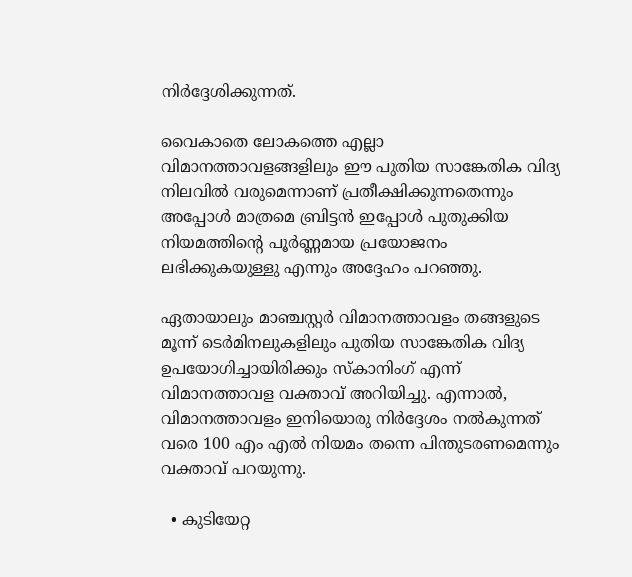നിര്‍ദ്ദേശിക്കുന്നത്.

വൈകാതെ ലോകത്തെ എല്ലാ വിമാനത്താവളങ്ങളിലും ഈ പുതിയ സാങ്കേതിക വിദ്യ നിലവില്‍ വരുമെന്നാണ് പ്രതീക്ഷിക്കുന്നതെന്നും അപ്പോള്‍ മാത്രമെ ബ്രിട്ടന്‍ ഇപ്പോള്‍ പുതുക്കിയ നിയമത്തിന്റെ പൂര്‍ണ്ണമായ പ്രയോജനം ലഭിക്കുകയുള്ളു എന്നും അദ്ദേഹം പറഞ്ഞു.

ഏതായാലും മാഞ്ചസ്റ്റര്‍ വിമാനത്താവളം തങ്ങളുടെ മൂന്ന് ടെര്‍മിനലുകളിലും പുതിയ സാങ്കേതിക വിദ്യ ഉപയോഗിച്ചായിരിക്കും സ്‌കാനിംഗ് എന്ന് വിമാനത്താവള വക്താവ് അറിയിച്ചു. എന്നാല്‍, വിമാനത്താവളം ഇനിയൊരു നിര്‍ദ്ദേശം നല്‍കുന്നത് വരെ 100 എം എല്‍ നിയമം തന്നെ പിന്തുടരണമെന്നും വക്താവ് പറയുന്നു.

  • കുടിയേറ്റ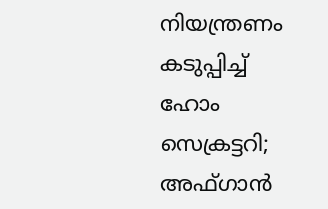നിയന്ത്രണം കടുപ്പിച്ച് ഹോം സെക്രട്ടറി; അഫ്ഗാന്‍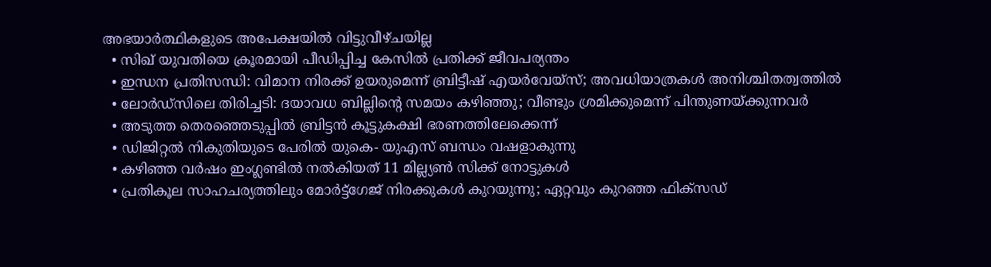അഭയാര്‍ത്ഥികളുടെ അപേക്ഷയില്‍ വിട്ടുവീഴ്ചയില്ല
  • സിഖ് യുവതിയെ ക്രൂരമായി പീഡിപ്പിച്ച കേസില്‍ പ്രതിക്ക് ജീവപര്യന്തം
  • ഇന്ധന പ്രതിസന്ധി: വിമാന നിരക്ക് ഉയരുമെന്ന് ബ്രിട്ടീഷ് എയര്‍വേയ്‌സ്; അവധിയാത്രകള്‍ അനിശ്ചിതത്വത്തില്‍
  • ലോര്‍ഡ്‌സിലെ തിരിച്ചടി: ദയാവധ ബില്ലിന്റെ സമയം കഴിഞ്ഞു; വീണ്ടും ശ്രമിക്കുമെന്ന് പിന്തുണയ്ക്കുന്നവര്‍
  • അടുത്ത തെരഞ്ഞെടുപ്പില്‍ ബ്രിട്ടന്‍ കൂട്ടുകക്ഷി ഭരണത്തിലേക്കെന്ന്
  • ഡിജിറ്റല്‍ നികുതിയുടെ പേരില്‍ യുകെ- യുഎസ് ബന്ധം വഷളാകുന്നു
  • കഴിഞ്ഞ വര്‍ഷം ഇംഗ്ലണ്ടില്‍ നല്‍കിയത് 11 മില്ല്യണ്‍ സിക്ക് നോട്ടുകള്‍
  • പ്രതികൂല സാഹചര്യത്തിലും മോര്‍ട്ട്‌ഗേജ് നിരക്കുകള്‍ കുറയുന്നു; ഏറ്റവും കുറഞ്ഞ ഫിക്‌സഡ്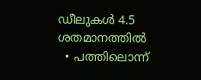ഡീലുകള്‍ 4.5 ശതമാനത്തില്‍
  • പത്തിലൊന്ന്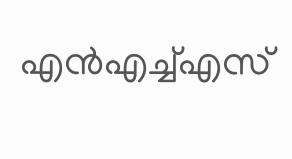എന്‍എച്ച്എസ്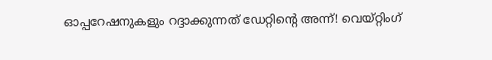ഓപ്പറേഷനുകളും റദ്ദാക്കുന്നത് ഡേറ്റിന്റെ അന്ന്! വെയ്റ്റിംഗ്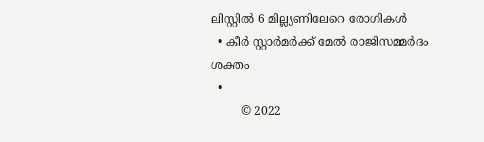ലിസ്റ്റില്‍ 6 മില്ല്യണിലേറെ രോഗികള്‍
  • കീര്‍ സ്റ്റാര്‍മര്‍ക്ക് മേല്‍ രാജിസമ്മര്‍ദം ശക്തം
  •
        © 2022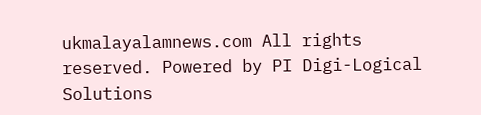ukmalayalamnews.com All rights reserved. Powered by PI Digi-Logical Solutions